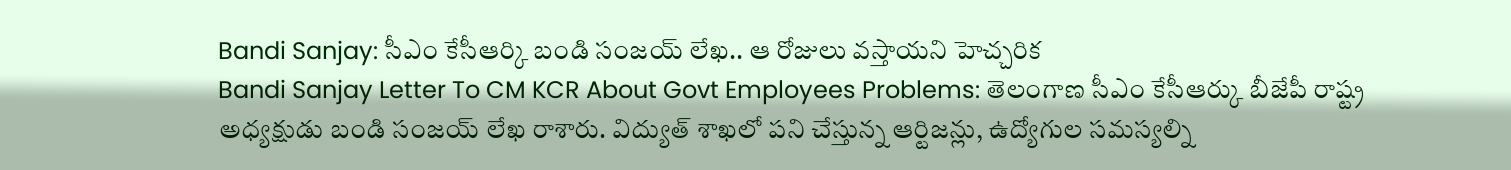Bandi Sanjay: సీఎం కేసీఆర్కి బండి సంజయ్ లేఖ.. ఆ రోజులు వస్తాయని హెచ్చరిక
Bandi Sanjay Letter To CM KCR About Govt Employees Problems: తెలంగాణ సీఎం కేసీఆర్కు బీజేపీ రాష్ట్ర అధ్యక్షుడు బండి సంజయ్ లేఖ రాశారు. విద్యుత్ శాఖలో పని చేస్తున్న ఆర్టిజన్లు, ఉద్యోగుల సమస్యల్ని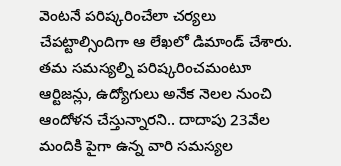వెంటనే పరిష్కరించేలా చర్యలు చేపట్టాల్సిందిగా ఆ లేఖలో డిమాండ్ చేశారు. తమ సమస్యల్ని పరిష్కరించమంటూ ఆర్టిజన్లు, ఉద్యోగులు అనేక నెలల నుంచి ఆందోళన చేస్తున్నారని.. దాదాపు 23వేల మందికి పైగా ఉన్న వారి సమస్యల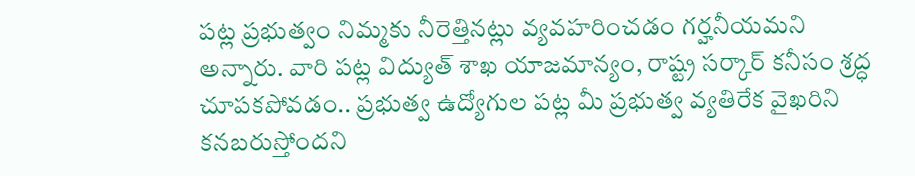పట్ల ప్రభుత్వం నిమ్మకు నీరెత్తినట్లు వ్యవహరించడం గర్హనీయమని అన్నారు. వారి పట్ల విద్యుత్ శాఖ యాజమాన్యం, రాష్ట్ర సర్కార్ కనీసం శ్రద్ధ చూపకపోవడం.. ప్రభుత్వ ఉద్యోగుల పట్ల మీ ప్రభుత్వ వ్యతిరేక వైఖరిని కనబరుస్తోందని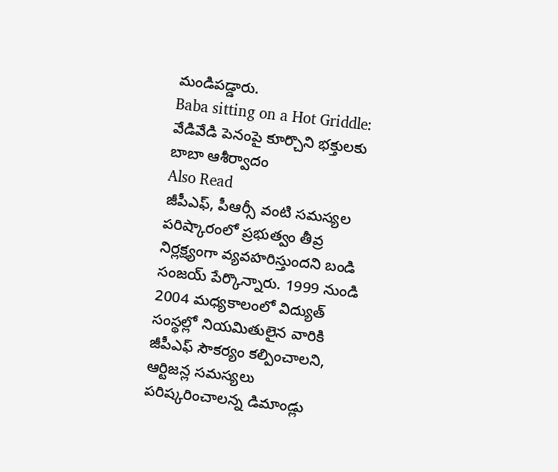మండిపడ్డారు.
Baba sitting on a Hot Griddle: వేడివేడి పెనంపై కూర్చొని భక్తులకు బాబా ఆశీర్వాదం
Also Read
జీపీఎఫ్, పీఆర్సీ వంటి సమస్యల పరిష్కారంలో ప్రభుత్వం తీవ్ర నిర్లక్ష్యంగా వ్యవహరిస్తుందని బండి సంజయ్ పేర్కొన్నారు. 1999 నుండి 2004 మధ్యకాలంలో విద్యుత్ సంస్థల్లో నియమితులైన వారికి జీపీఎఫ్ సౌకర్యం కల్పించాలని, ఆర్టిజన్ల సమస్యలు పరిష్కరించాలన్న డిమాండ్లు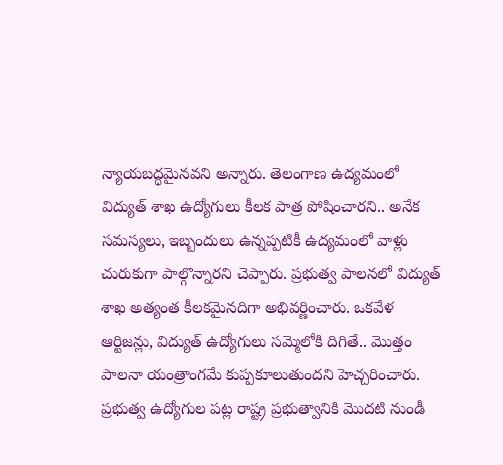న్యాయబద్ధమైనవని అన్నారు. తెలంగాణ ఉద్యమంలో విద్యుత్ శాఖ ఉద్యోగులు కీలక పాత్ర పోషించారని.. అనేక సమస్యలు, ఇబ్బందులు ఉన్నప్పటికీ ఉద్యమంలో వాళ్లు చురుకుగా పాల్గొన్నారని చెప్పారు. ప్రభుత్వ పాలనలో విద్యుత్ శాఖ అత్యంత కీలకమైనదిగా అభివర్ణించారు. ఒకవేళ ఆర్టిజన్లు, విద్యుత్ ఉద్యోగులు సమ్మెలోకి దిగితే.. మొత్తం పాలనా యంత్రాంగమే కుప్పకూలుతుందని హెచ్చరించారు. ప్రభుత్వ ఉద్యోగుల పట్ల రాష్ట్ర ప్రభుత్వానికి మొదటి నుండీ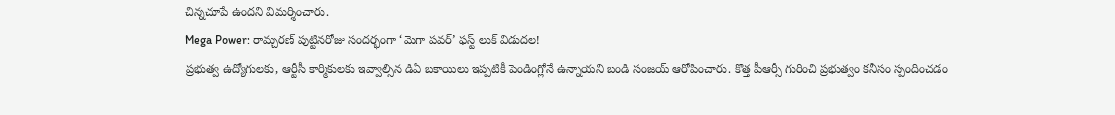చిన్నచూపే ఉందని విమర్శించారు.
Mega Power: రామ్చరణ్ పుట్టినరోజు సందర్భంగా ‘మెగా పవర్’ ఫస్ట్ లుక్ విడుదల!
ప్రభుత్వ ఉద్యోగులకు, ఆర్టీసీ కార్మికులకు ఇవ్వాల్సిన డిఏ బకాయిలు ఇప్పటికీ పెండింగ్లోనే ఉన్నాయని బండి సంజయ్ ఆరోపించారు. కొత్త పీఆర్సీ గురించి ప్రభుత్వం కనీసం స్పందించడం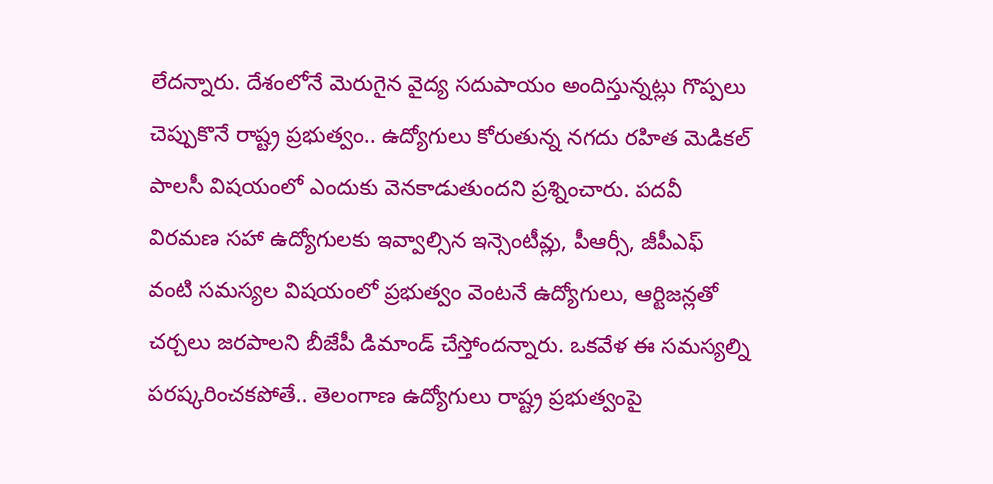లేదన్నారు. దేశంలోనే మెరుగైన వైద్య సదుపాయం అందిస్తున్నట్లు గొప్పలు చెప్పుకొనే రాష్ట్ర ప్రభుత్వం.. ఉద్యోగులు కోరుతున్న నగదు రహిత మెడికల్ పాలసీ విషయంలో ఎందుకు వెనకాడుతుందని ప్రశ్నించారు. పదవీ విరమణ సహా ఉద్యోగులకు ఇవ్వాల్సిన ఇన్సెంటీవ్లు, పీఆర్సీ, జీపీఎఫ్ వంటి సమస్యల విషయంలో ప్రభుత్వం వెంటనే ఉద్యోగులు, ఆర్టిజన్లతో చర్చలు జరపాలని బీజేపీ డిమాండ్ చేస్తోందన్నారు. ఒకవేళ ఈ సమస్యల్ని పరష్కరించకపోతే.. తెలంగాణ ఉద్యోగులు రాష్ట్ర ప్రభుత్వంపై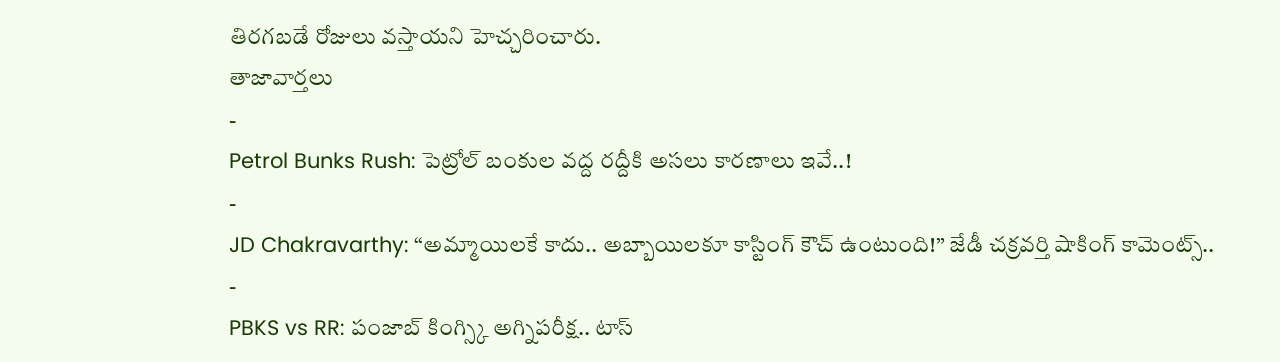తిరగబడే రోజులు వస్తాయని హెచ్చరించారు.
తాజావార్తలు
-
Petrol Bunks Rush: పెట్రోల్ బంకుల వద్ద రద్దీకి అసలు కారణాలు ఇవే..!
-
JD Chakravarthy: “అమ్మాయిలకే కాదు.. అబ్బాయిలకూ కాస్టింగ్ కౌచ్ ఉంటుంది!” జేడీ చక్రవర్తి షాకింగ్ కామెంట్స్..
-
PBKS vs RR: పంజాబ్ కింగ్స్కి అగ్నిపరీక్ష.. టాస్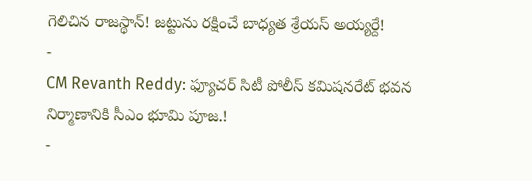గెలిచిన రాజస్థాన్! జట్టును రక్షించే బాధ్యత శ్రేయస్ అయ్యర్దే!
-
CM Revanth Reddy: ఫ్యూచర్ సిటీ పోలీస్ కమిషనరేట్ భవన నిర్మాణానికి సీఎం భూమి పూజ.!
-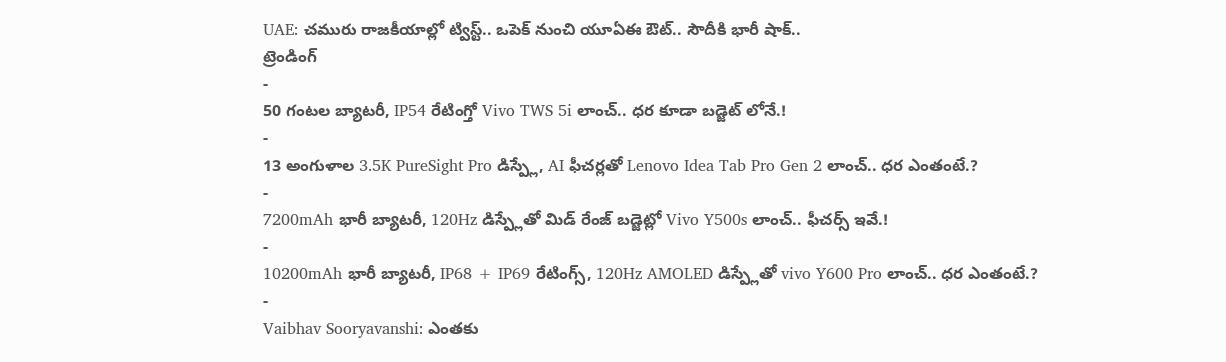UAE: చమురు రాజకీయాల్లో ట్విస్ట్.. ఒపెక్ నుంచి యూఏఈ ఔట్.. సౌదీకి భారీ షాక్..
ట్రెండింగ్
-
50 గంటల బ్యాటరీ, IP54 రేటింగ్తో Vivo TWS 5i లాంచ్.. ధర కూడా బడ్జెట్ లోనే.!
-
13 అంగుళాల 3.5K PureSight Pro డిస్ప్లే, AI ఫీచర్లతో Lenovo Idea Tab Pro Gen 2 లాంచ్.. ధర ఎంతంటే.?
-
7200mAh భారీ బ్యాటరీ, 120Hz డిస్ప్లేతో మిడ్ రేంజ్ బడ్జెట్లో Vivo Y500s లాంచ్.. ఫీచర్స్ ఇవే.!
-
10200mAh భారీ బ్యాటరీ, IP68 + IP69 రేటింగ్స్, 120Hz AMOLED డిస్ప్లేతో vivo Y600 Pro లాంచ్.. ధర ఎంతంటే.?
-
Vaibhav Sooryavanshi: ఎంతకు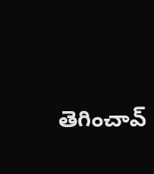తెగించావ్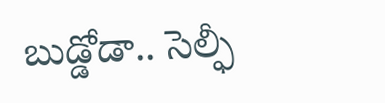బుడ్డోడా.. సెల్ఫీ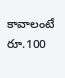కావాలంటే రూ.100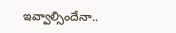ఇవ్వాల్సిందేనా..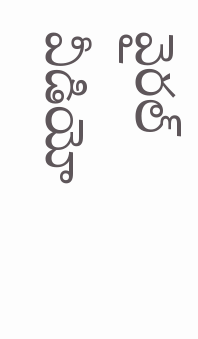వైరల్ వీడియో